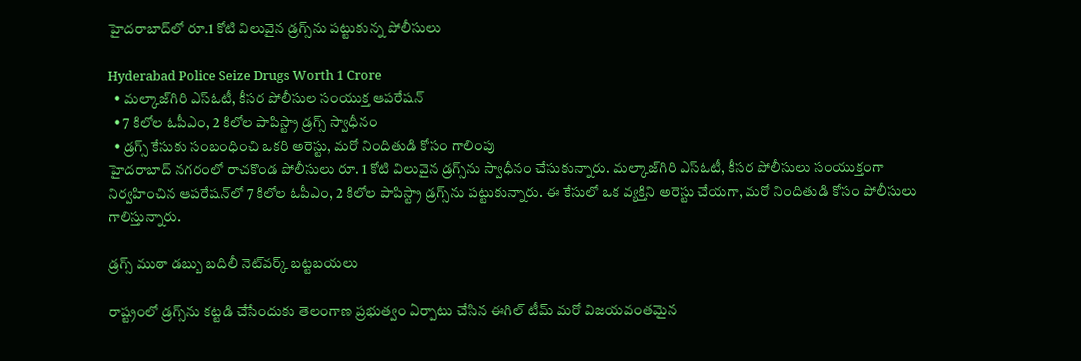హైదరాబాద్‌‍లో రూ.1 కోటి విలువైన డ్రగ్స్‌ను పట్టుకున్న పోలీసులు

Hyderabad Police Seize Drugs Worth 1 Crore
  • మల్కాజ్‌గిరి ఎస్ఓటీ, కీసర పోలీసుల సంయుక్త ఆపరేషన్
  • 7 కిలోల ఓపీఎం, 2 కిలోల పాపిస్ట్రా డ్రగ్స్ స్వాధీనం
  • డ్రగ్స్ కేసుకు సంబంధించి ఒకరి అరెస్టు, మరో నిందితుడి కోసం గాలింపు
హైదరాబాద్ నగరంలో రాచకొండ పోలీసులు రూ. 1 కోటి విలువైన డ్రగ్స్‌ను స్వాధీనం చేసుకున్నారు. మల్కాజ్‌గిరి ఎస్ఓటీ, కీసర పోలీసులు సంయుక్తంగా నిర్వహించిన ఆపరేషన్‌లో 7 కిలోల ఓపీఎం, 2 కిలోల పాపిస్ట్రా డ్రగ్స్‌ను పట్టుకున్నారు. ఈ కేసులో ఒక వ్యక్తిని అరెస్టు చేయగా, మరో నిందితుడి కోసం పోలీసులు గాలిస్తున్నారు.

డ్రగ్స్ ముఠా డబ్బు బదిలీ నెట్‌వర్క్ బట్టబయలు

రాష్ట్రంలో డ్రగ్స్‌ను కట్టడి చేసేందుకు తెలంగాణ ప్రభుత్వం ఏర్పాటు చేసిన ఈగిల్ టీమ్ మరో విజయవంతమైన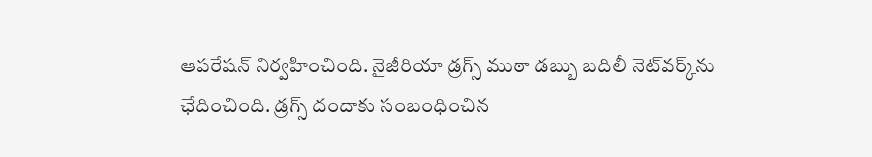ఆపరేషన్ నిర్వహించింది. నైజీరియా డ్రగ్స్ ముఠా డబ్బు బదిలీ నెట్‌వర్క్‌ను ఛేదించింది. డ్రగ్స్ దందాకు సంబంధించిన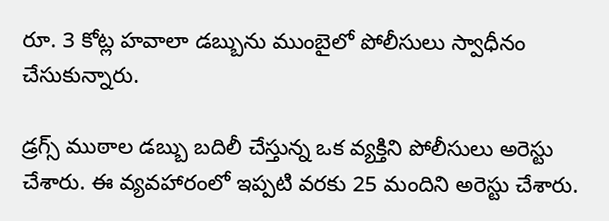రూ. 3 కోట్ల హవాలా డబ్బును ముంబైలో పోలీసులు స్వాధీనం చేసుకున్నారు.

డ్రగ్స్ ముఠాల డబ్బు బదిలీ చేస్తున్న ఒక వ్యక్తిని పోలీసులు అరెస్టు చేశారు. ఈ వ్యవహారంలో ఇప్పటి వరకు 25 మందిని అరెస్టు చేశారు.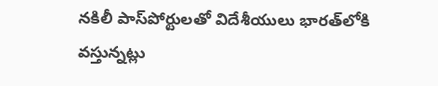నకిలీ పాస్‌పోర్టులతో విదేశీయులు భారత్‌లోకి వస్తున్నట్లు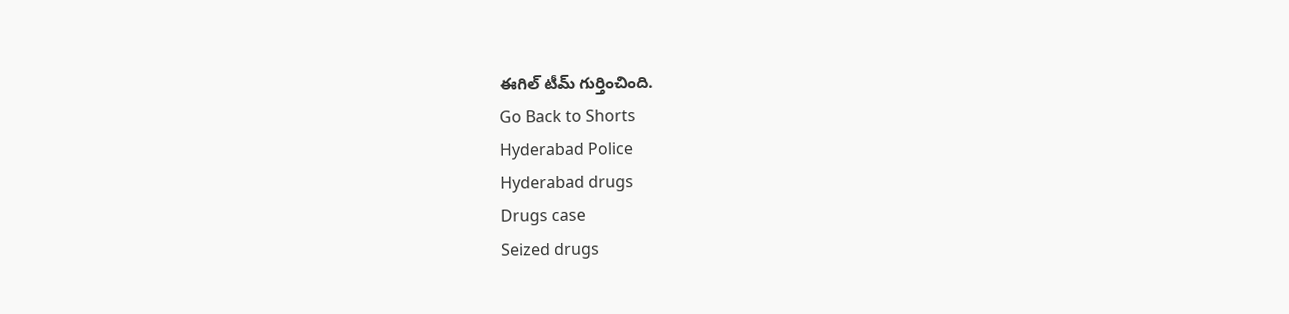ఈగిల్ టీమ్ గుర్తించింది.
Go Back to Shorts
Hyderabad Police
Hyderabad drugs
Drugs case
Seized drugs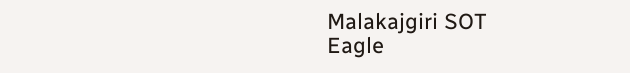Malakajgiri SOT
Eagle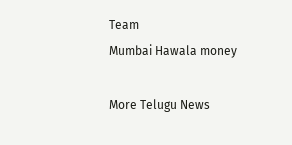Team
Mumbai Hawala money

More Telugu News